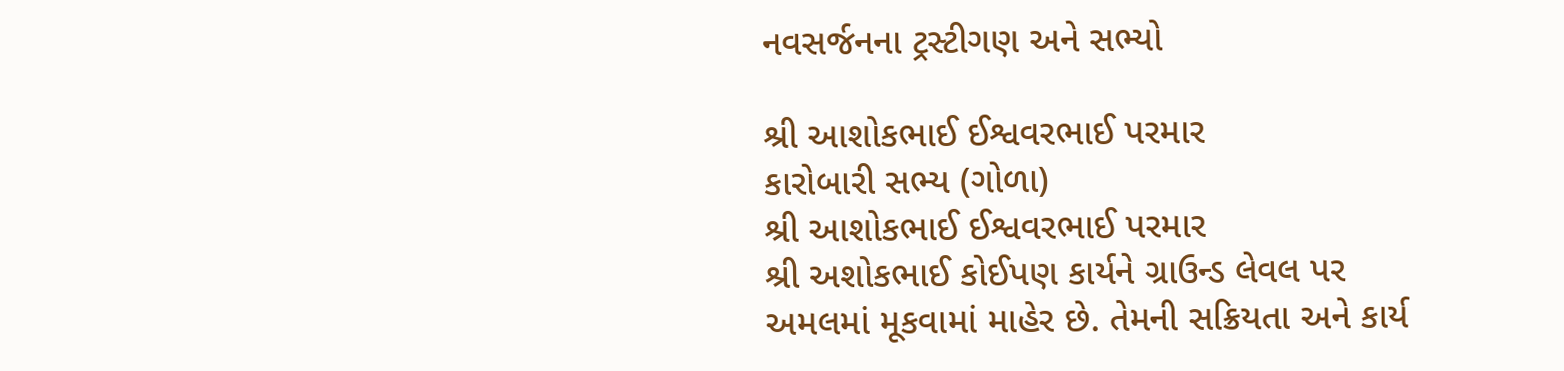નવસર્જનના ટ્રસ્ટીગણ અને સભ્યો

શ્રી આશોકભાઈ ઈશ્વવરભાઈ પરમાર
કારોબારી સભ્ય (ગોળા)
શ્રી આશોકભાઈ ઈશ્વવરભાઈ પરમાર
શ્રી અશોકભાઈ કોઈપણ કાર્યને ગ્રાઉન્ડ લેવલ પર અમલમાં મૂકવામાં માહેર છે. તેમની સક્રિયતા અને કાર્ય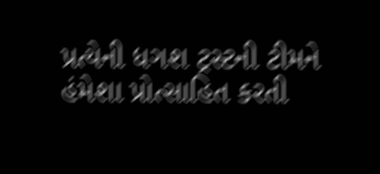પ્રત્યેની ધગશ ટ્રસ્ટની ટીમને હંમેશા પ્રોત્સાહિત કરતી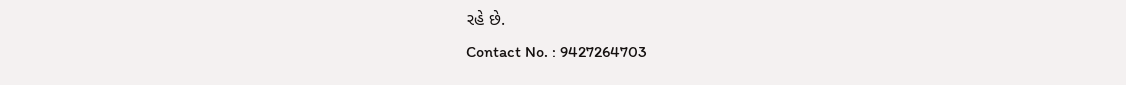રહે છે.
Contact No. : 9427264703